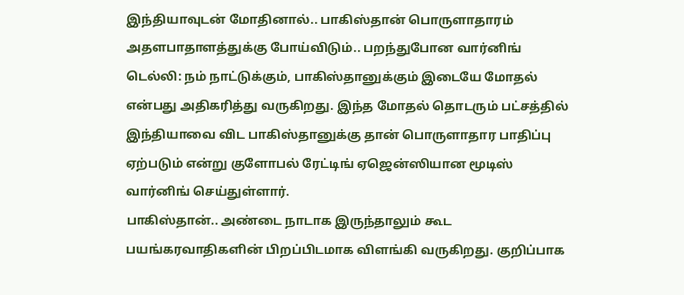இந்தியாவுடன் மோதினால்.. பாகிஸ்தான் பொருளாதாரம் அதளபாதாளத்துக்கு போய்விடும்.. பறந்துபோன வார்னிங்
டெல்லி: நம் நாட்டுக்கும், பாகிஸ்தானுக்கும் இடையே மோதல் என்பது அதிகரித்து வருகிறது. இந்த மோதல் தொடரும் பட்சத்தில் இந்தியாவை விட பாகிஸ்தானுக்கு தான் பொருளாதார பாதிப்பு ஏற்படும் என்று குளோபல் ரேட்டிங் ஏஜென்ஸியான மூடிஸ் வார்னிங் செய்துள்ளார்.
பாகிஸ்தான்.. அண்டை நாடாக இருந்தாலும் கூட பயங்கரவாதிகளின் பிறப்பிடமாக விளங்கி வருகிறது. குறிப்பாக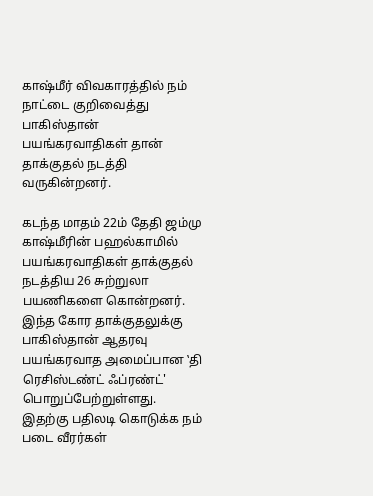காஷ்மீர் விவகாரத்தில் நம் நாட்டை குறிவைத்து பாகிஸ்தான் பயங்கரவாதிகள் தான் தாக்குதல் நடத்தி வருகின்றனர்.

கடந்த மாதம் 22ம் தேதி ஜம்மு காஷ்மீரின் பஹல்காமில் பயங்கரவாதிகள் தாக்குதல் நடத்திய 26 சுற்றுலா பயணிகளை கொன்றனர். இந்த கோர தாக்குதலுக்கு பாகிஸ்தான் ஆதரவு பயங்கரவாத அமைப்பான ‛தி ரெசிஸ்டண்ட் ஃப்ரண்ட்' பொறுப்பேற்றுள்ளது.
இதற்கு பதிலடி கொடுக்க நம் படை வீரர்கள்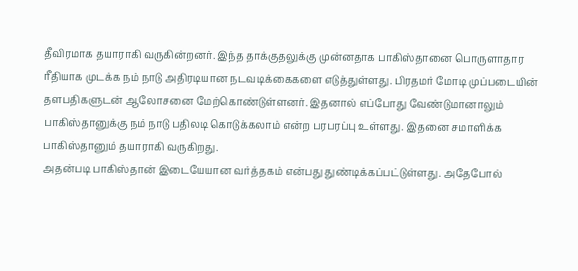தீவிரமாக தயாராகி வருகின்றனர். இந்த தாக்குதலுக்கு முன்னதாக பாகிஸ்தானை பொருளாதார ரீதியாக முடக்க நம் நாடு அதிரடியான நடவடிக்கைகளை எடுத்துள்ளது. பிரதமர் மோடி முப்படையின் தளபதிகளுடன் ஆலோசனை மேற்கொண்டுள்ளனர். இதனால் எப்போது வேண்டுமானாலும் பாகிஸ்தானுக்கு நம் நாடு பதிலடி கொடுக்கலாம் என்ற பரபரப்பு உள்ளது. இதனை சமாளிக்க பாகிஸ்தானும் தயாராகி வருகிறது.
அதன்படி பாகிஸ்தான் இடையேயான வர்த்தகம் என்பது துண்டிக்கப்பட்டுள்ளது. அதேபோல்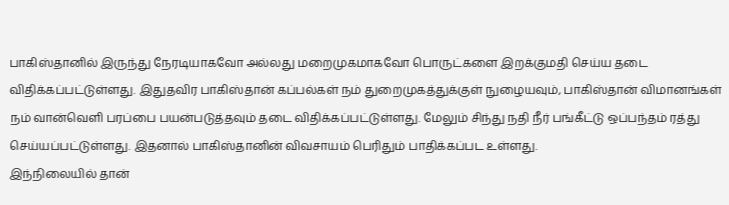பாகிஸ்தானில் இருந்து நேரடியாகவோ அல்லது மறைமுகமாகவோ பொருட்களை இறக்குமதி செய்ய தடை விதிக்கப்பட்டுள்ளது. இதுதவிர பாகிஸ்தான் கப்பல்கள் நம் துறைமுகத்துக்குள் நுழையவும், பாகிஸ்தான் விமானங்கள் நம் வான்வெளி பரப்பை பயன்படுத்தவும் தடை விதிக்கப்பட்டுள்ளது. மேலும் சிந்து நதி நீர் பங்கீட்டு ஒப்பந்தம் ரத்து செய்யப்பட்டுள்ளது. இதனால் பாகிஸ்தானின் விவசாயம் பெரிதும் பாதிக்கப்பட உள்ளது.
இந்நிலையில் தான்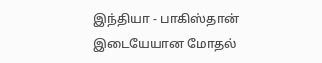இந்தியா - பாகிஸ்தான் இடையேயான மோதல்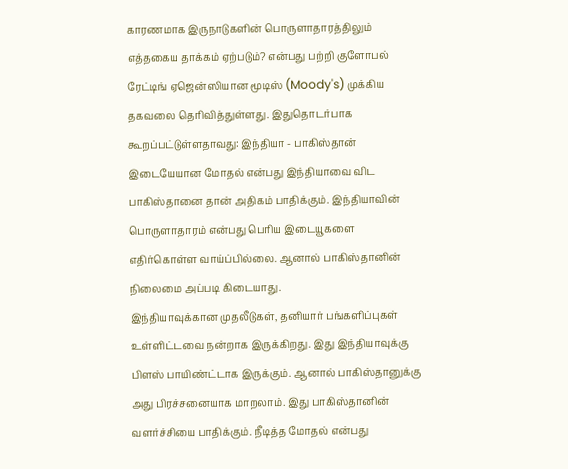காரணமாக இருநாடுகளின் பொருளாதாரத்திலும் எத்தகைய தாக்கம் ஏற்படும்? என்பது பற்றி குளோபல் ரேட்டிங் ஏஜென்ஸியான மூடிஸ் (Moody's) முக்கிய தகவலை தெரிவித்துள்ளது. இதுதொடர்பாக கூறப்பட்டுள்ளதாவது: இந்தியா - பாகிஸ்தான் இடையேயான மோதல் என்பது இந்தியாவை விட பாகிஸ்தானை தான் அதிகம் பாதிக்கும். இந்தியாவின் பொருளாதாரம் என்பது பெரிய இடையூகளை எதிர்கொள்ள வாய்ப்பில்லை. ஆனால் பாகிஸ்தானின் நிலைமை அப்படி கிடையாது.
இந்தியாவுக்கான முதலீடுகள், தனியார் பங்களிப்புகள் உள்ளிட்டவை நன்றாக இருக்கிறது. இது இந்தியாவுக்கு பிளஸ் பாயிண்ட்டாக இருக்கும். ஆனால் பாகிஸ்தானுக்கு அது பிரச்சனையாக மாறலாம். இது பாகிஸ்தானின் வளர்ச்சியை பாதிக்கும். நீடித்த மோதல் என்பது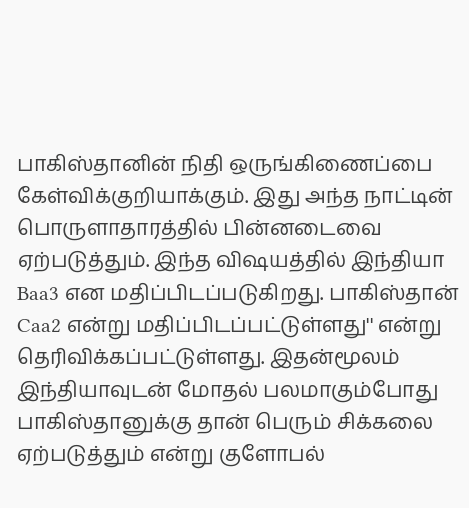பாகிஸ்தானின் நிதி ஒருங்கிணைப்பை கேள்விக்குறியாக்கும். இது அந்த நாட்டின் பொருளாதாரத்தில் பின்னடைவை ஏற்படுத்தும். இந்த விஷயத்தில் இந்தியா Baa3 என மதிப்பிடப்படுகிறது. பாகிஸ்தான் Caa2 என்று மதிப்பிடப்பட்டுள்ளது'' என்று தெரிவிக்கப்பட்டுள்ளது. இதன்மூலம் இந்தியாவுடன் மோதல் பலமாகும்போது பாகிஸ்தானுக்கு தான் பெரும் சிக்கலை ஏற்படுத்தும் என்று குளோபல்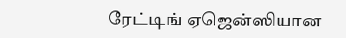ரேட்டிங் ஏஜென்ஸியான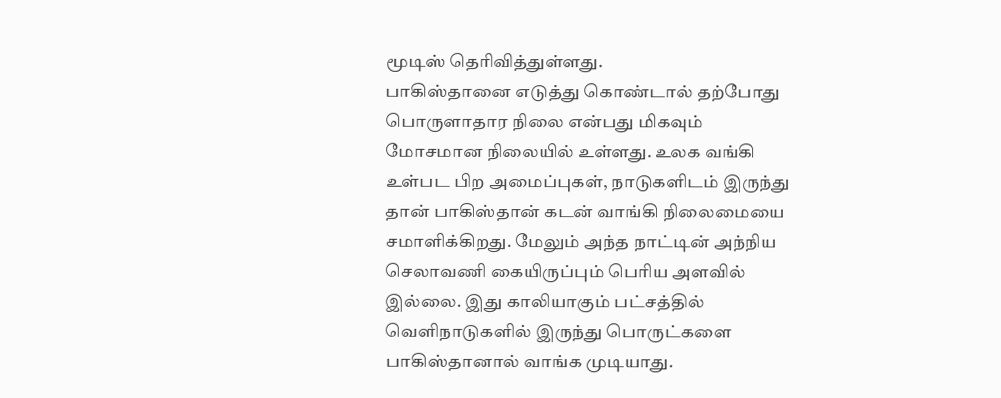மூடிஸ் தெரிவித்துள்ளது.
பாகிஸ்தானை எடுத்து கொண்டால் தற்போது பொருளாதார நிலை என்பது மிகவும் மோசமான நிலையில் உள்ளது. உலக வங்கி உள்பட பிற அமைப்புகள், நாடுகளிடம் இருந்து தான் பாகிஸ்தான் கடன் வாங்கி நிலைமையை சமாளிக்கிறது. மேலும் அந்த நாட்டின் அந்நிய செலாவணி கையிருப்பும் பெரிய அளவில் இல்லை. இது காலியாகும் பட்சத்தில் வெளிநாடுகளில் இருந்து பொருட்களை பாகிஸ்தானால் வாங்க முடியாது.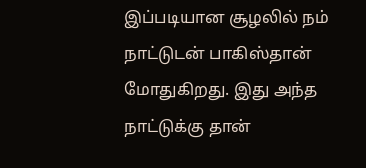இப்படியான சூழலில் நம் நாட்டுடன் பாகிஸ்தான் மோதுகிறது. இது அந்த நாட்டுக்கு தான்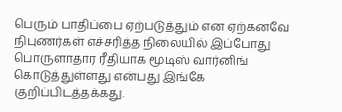பெரும் பாதிப்பை ஏற்படுத்தும் என ஏற்கனவே நிபுணர்கள் எச்சரித்த நிலையில் இப்போது பொருளாதார ரீதியாக மூடிஸ் வார்னிங் கொடுத்துள்ளது என்பது இங்கே குறிப்பிடத்தக்கது.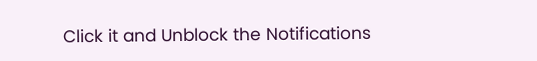Click it and Unblock the Notifications